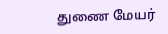துணை மேயர்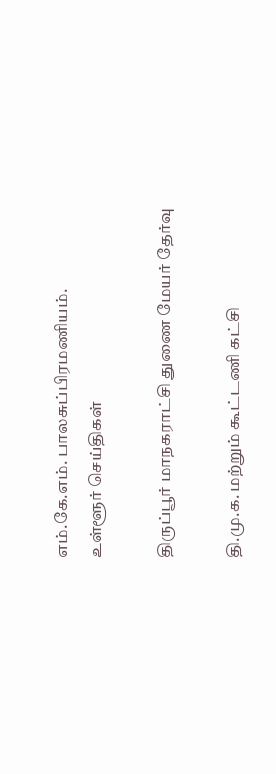எம்.கே.எம். பாலசுப்பிரமணியம்.
உள்ளூர் செய்திகள்

திருப்பூர் மாநகராட்சி துணை மேயர் தேர்வு

தி.மு.க. மற்றும் கூட்டணி கட்சி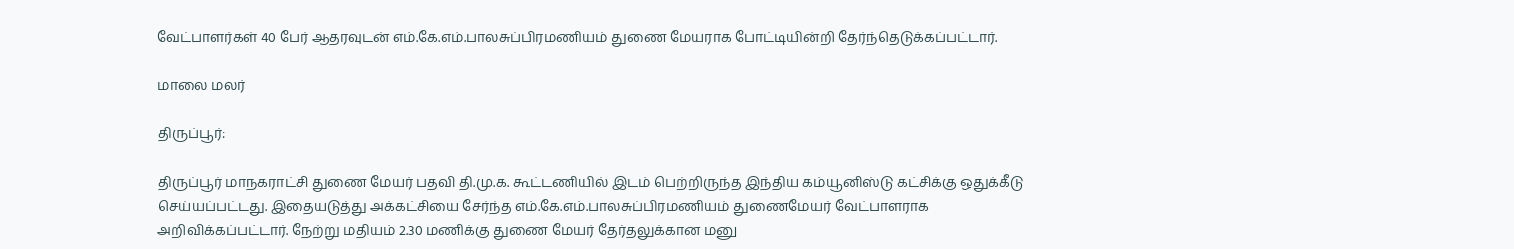வேட்பாளர்கள் 40 பேர் ஆதரவுடன் எம்.கே.எம்.பாலசுப்பிரமணியம் துணை மேயராக போட்டியின்றி தேர்ந்தெடுக்கப்பட்டார்.

மாலை மலர்

திருப்பூர்:

திருப்பூர் மாநகராட்சி துணை மேயர் பதவி தி.மு.க. கூட்டணியில் இடம் பெற்றிருந்த இந்திய கம்யூனிஸ்டு கட்சிக்கு ஒதுக்கீடு செய்யப்பட்டது. இதையடுத்து அக்கட்சியை சேர்ந்த எம்.கே.எம்.பாலசுப்பிரமணியம் துணைமேயர் வேட்பாளராக அறிவிக்கப்பட்டார். நேற்று மதியம் 2.30 மணிக்கு துணை மேயர் தேர்தலுக்கான மனு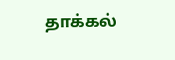தாக்கல்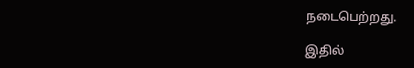நடைபெற்றது.

இதில்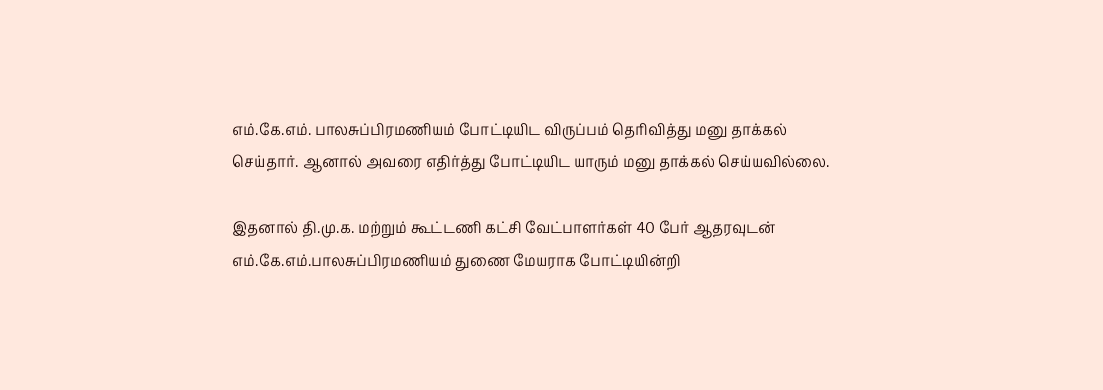எம்.கே.எம். பாலசுப்பிரமணியம் போட்டியிட விருப்பம் தெரிவித்து மனு தாக்கல் செய்தார். ஆனால் அவரை எதிர்த்து போட்டியிட யாரும் மனு தாக்கல் செய்யவில்லை.

இதனால் தி.மு.க. மற்றும் கூட்டணி கட்சி வேட்பாளர்கள் 40 பேர் ஆதரவுடன் எம்.கே.எம்.பாலசுப்பிரமணியம் துணை மேயராக போட்டியின்றி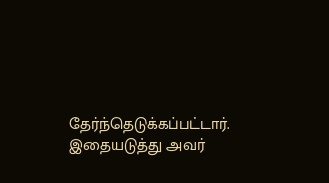தேர்ந்தெடுக்கப்பட்டார். இதையடுத்து அவர்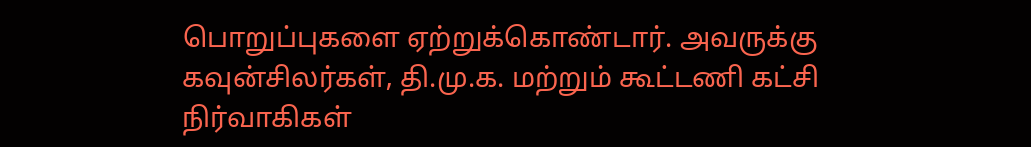பொறுப்புகளை ஏற்றுக்கொண்டார். அவருக்கு  கவுன்சிலர்கள், தி.மு.க. மற்றும் கூட்டணி கட்சி நிர்வாகிகள்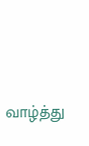வாழ்த்து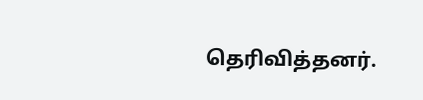தெரிவித்தனர்.